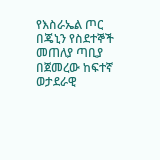የእስራኤል ጦር በጄኒን የስደተኞች መጠለያ ጣቢያ በጀመረው ከፍተኛ ወታደራዊ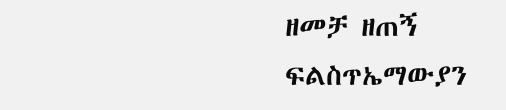ዘመቻ ዘጠኝ ፍልስጥኤማውያን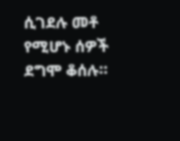ሲገደሉ መቶ የሚሆኑ ሰዎች ደግሞ ቆሰሉ።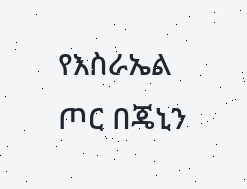የእስራኤል ጦር በጄኒን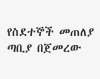የስደተኞች መጠለያ ጣቢያ በጀመረው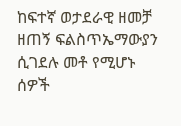ከፍተኛ ወታደራዊ ዘመቻ ዘጠኝ ፍልስጥኤማውያን ሲገደሉ መቶ የሚሆኑ ሰዎች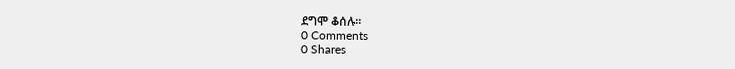ደግሞ ቆሰሉ።
0 Comments
0 Shares